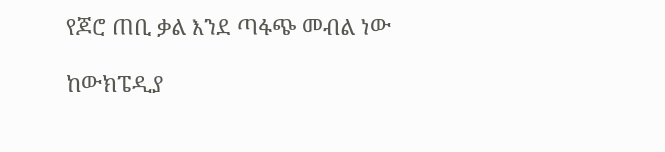የጆሮ ጠቢ ቃል እንደ ጣፋጭ መብል ነው

ከውክፔዲያ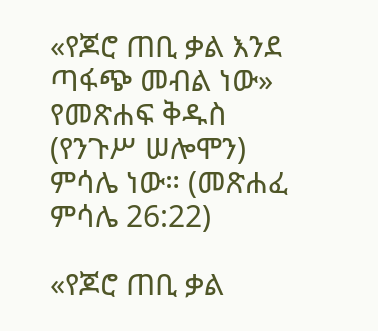«የጆሮ ጠቢ ቃል እንደ ጣፋጭ መብል ነው» የመጽሐፍ ቅዱስ (የንጉሥ ሠሎሞን) ምሳሌ ነው። (መጽሐፈ ምሳሌ 26:22)

«የጆሮ ጠቢ ቃል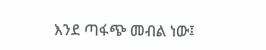እንደ ጣፋጭ መብል ነው፤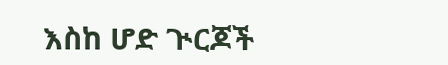እስከ ሆድ ጒርጆች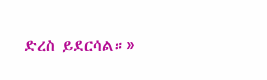ድረስ ይደርሳል።»